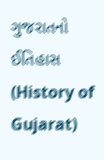ગુજરાતનો ઈતિહાસ (History of Gujarat)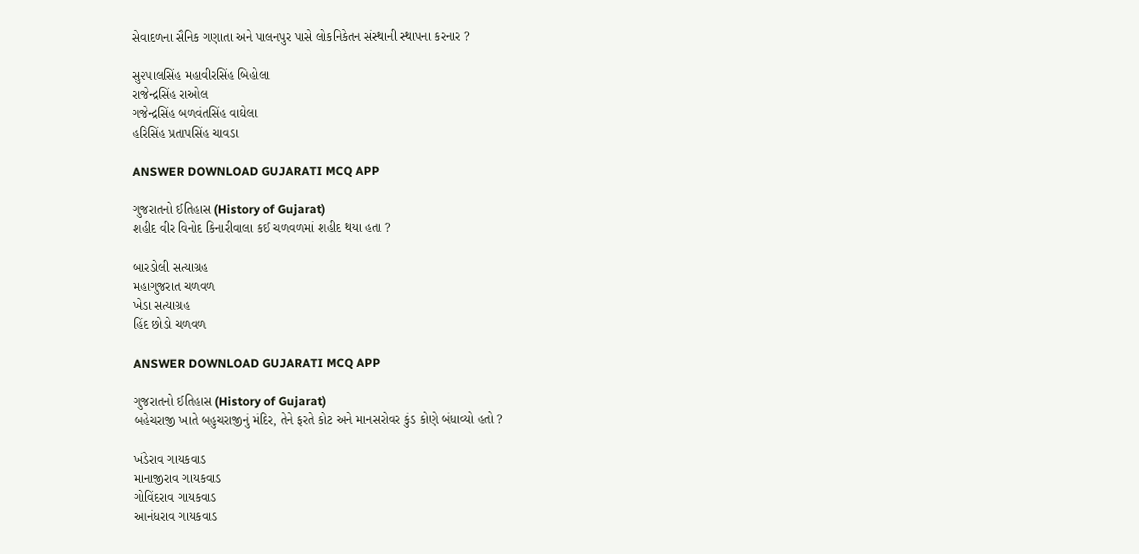સેવાદળના સૈનિક ગણાતા અને પાલનપુર પાસે લોકનિકેતન સંસ્થાની સ્થાપના કરનાર ?

સુ૨૫ાલસિંહ મહાવીરસિંહ બિહોલા
રાજેન્દ્રસિંહ રાઓલ
ગજેન્દ્રસિંહ બળવંતસિંહ વાઘેલા
હરિસિંહ પ્રતાપસિંહ ચાવડા

ANSWER DOWNLOAD GUJARATI MCQ APP

ગુજરાતનો ઈતિહાસ (History of Gujarat)
શહીદ વીર વિનોદ કિનારીવાલા કઈ ચળવળમાં શહીદ થયા હતા ?

બારડોલી સત્યાગ્રહ
મહાગુજરાત ચળવળ
ખેડા સત્યાગ્રહ
હિંદ છોડો ચળવળ

ANSWER DOWNLOAD GUJARATI MCQ APP

ગુજરાતનો ઈતિહાસ (History of Gujarat)
બહેચરાજી ખાતે બહુચરાજીનું મંદિર, તેને ફરતે કોટ અને માનસરોવર કુંડ કોણે બંધાવ્યો હતો ?

ખંડેરાવ ગાયકવાડ
માનાજીરાવ ગાયકવાડ
ગોવિંદરાવ ગાયકવાડ
આનંધરાવ ગાયકવાડ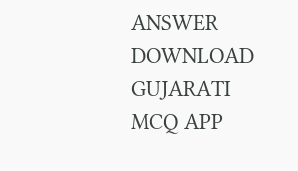ANSWER DOWNLOAD GUJARATI MCQ APP